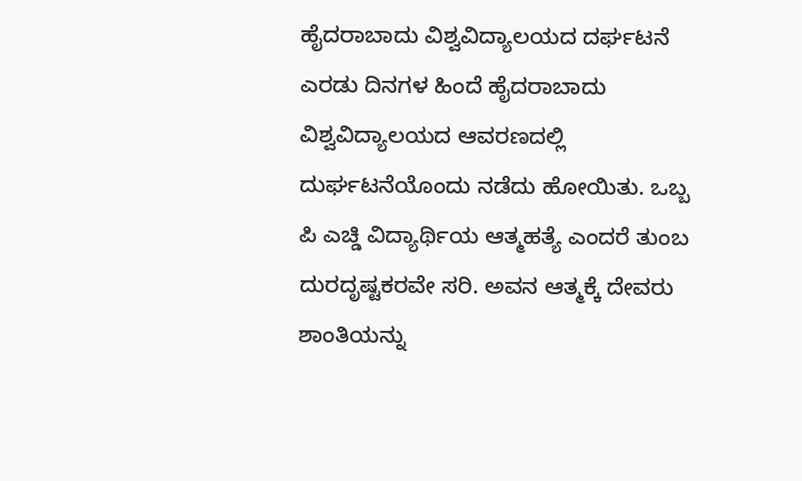ಹೈದರಾಬಾದು ವಿಶ್ವವಿದ್ಯಾಲಯದ ದರ್ಘಟನೆ
ಎರಡು ದಿನಗಳ ಹಿಂದೆ ಹೈದರಾಬಾದು ವಿಶ್ವವಿದ್ಯಾಲಯದ ಆವರಣದಲ್ಲಿ ದುರ್ಘಟನೆಯೊಂದು ನಡೆದು ಹೋಯಿತು. ಒಬ್ಬ ಪಿ ಎಚ್ಡಿ ವಿದ್ಯಾರ್ಥಿಯ ಆತ್ಮಹತ್ಯೆ ಎಂದರೆ ತುಂಬ ದುರದೃಷ್ಟಕರವೇ ಸರಿ. ಅವನ ಆತ್ಮಕ್ಕೆ ದೇವರು ಶಾಂತಿಯನ್ನು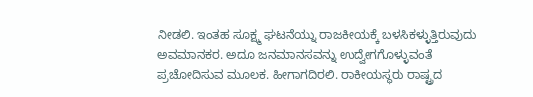ನೀಡಲಿ. ಇಂತಹ ಸೂಕ್ಷ್ಮ ಘಟನೆಯ್ನು ರಾಜಕೀಯಕ್ಕೆ ಬಳಸಿಕಳ್ಳುತ್ತಿರುವುದು ಅವಮಾನಕರ. ಅದೂ ಜನಮಾನಸವನ್ನು ಉದ್ವೇಗಗೊಳ್ಳುವಂತೆ ಪ್ರಚೋದಿಸುವ ಮೂಲಕ. ಹೀಗಾಗದಿರಲಿ. ರಾಕೀಯಸ್ಥರು ರಾಷ್ಟ್ರದ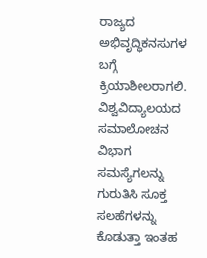ರಾಜ್ಯದ ಅಭಿವೃದ್ಧಿಕನಸುಗಳ ಬಗ್ಗೆ ಕ್ರಿಯಾಶೀಲರಾಗಲಿ. ವಿಶ್ವವಿದ್ಯಾಲಯದ ಸಮಾಲೋಚನ ವಿಭಾಗ ಸಮಸ್ಯೆಗಲನ್ನು ಗುರುತಿಸಿ ಸೂಕ್ತ ಸಲಹೆಗಳನ್ನು ಕೊಡುತ್ತಾ ಇಂತಹ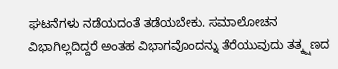ಘಟನೆಗಳು ನಡೆಯದಂತೆ ತಡೆಯಬೇಕು. ಸಮಾಲೋಚನ ವಿಭಾಗಿಲ್ಲದಿದ್ದರೆ ಅಂತಹ ವಿಭಾಗವೊಂದನ್ನು ತೆರೆಯುವುದು ತತ್ಕ್ಷಣದ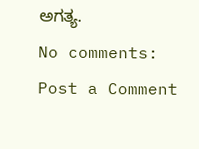ಅಗತ್ಯ.
No comments:
Post a Comment